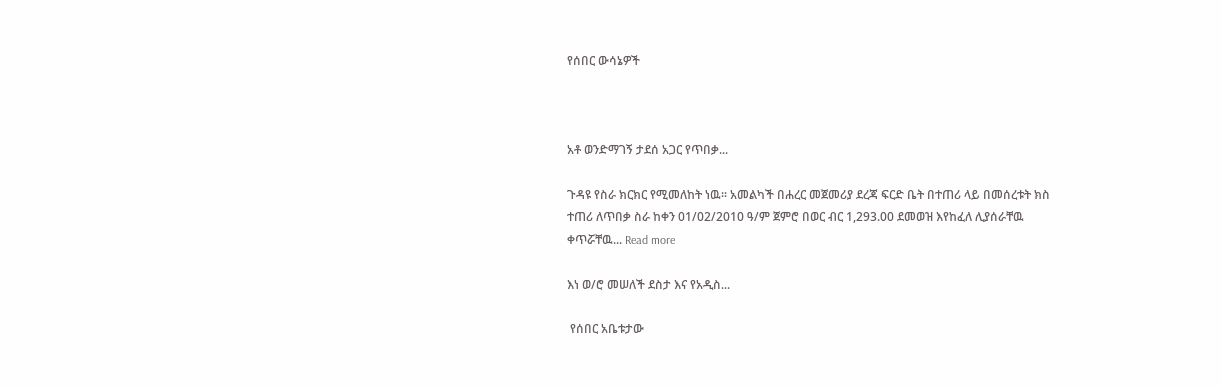የሰበር ውሳኔዎች



አቶ ወንድማገኝ ታደሰ አጋር የጥበቃ...

ጉዳዩ የስራ ክርክር የሚመለከት ነዉ፡፡ አመልካች በሐረር መጀመሪያ ደረጃ ፍርድ ቤት በተጠሪ ላይ በመሰረቱት ክስ ተጠሪ ለጥበቃ ስራ ከቀን 01/02/2010 ዓ/ም ጀምሮ በወር ብር 1,293.00 ደመወዝ እየከፈለ ሊያሰራቸዉ ቀጥሯቸዉ... Read more

እነ ወ/ሮ መሠለች ደስታ እና የአዲስ...

 የሰበር አቤቱታው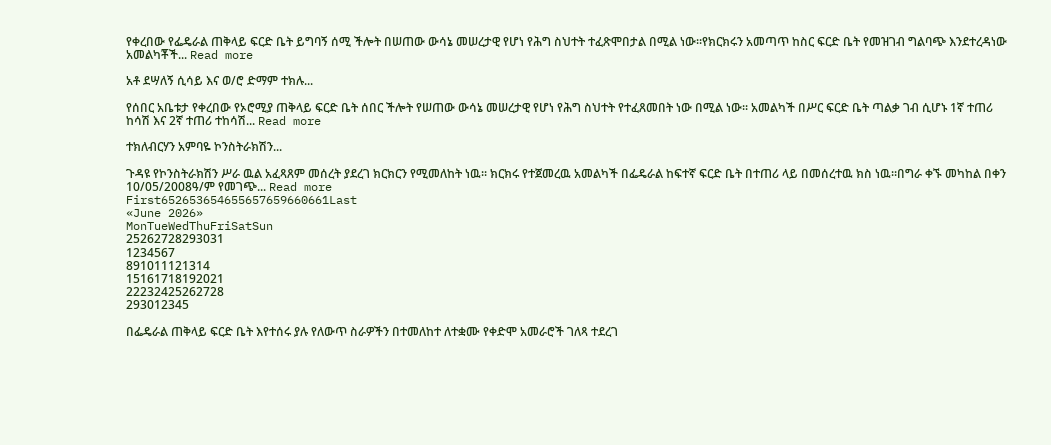የቀረበው የፌዴራል ጠቅላይ ፍርድ ቤት ይግባኝ ሰሚ ችሎት በሠጠው ውሳኔ መሠረታዊ የሆነ የሕግ ስህተት ተፈጽሞበታል በሚል ነው፡፡የክርክሩን አመጣጥ ከስር ፍርድ ቤት የመዝገብ ግልባጭ እንደተረዳነው አመልካቾች... Read more

አቶ ደሣለኝ ሲሳይ እና ወ/ሮ ድማም ተክሉ...

የሰበር አቤቱታ የቀረበው የኦሮሚያ ጠቅላይ ፍርድ ቤት ሰበር ችሎት የሠጠው ውሳኔ መሠረታዊ የሆነ የሕግ ስህተት የተፈጸመበት ነው በሚል ነው፡፡ አመልካች በሥር ፍርድ ቤት ጣልቃ ገብ ሲሆኑ 1ኛ ተጠሪ ከሳሽ እና 2ኛ ተጠሪ ተከሳሽ... Read more

ተክለብርሃን አምባዬ ኮንስትራክሽን...

ጉዳዩ የኮንስትራክሽን ሥራ ዉል አፈጻጸም መሰረት ያደረገ ክርክርን የሚመለከት ነዉ፡፡ ክርክሩ የተጀመረዉ አመልካች በፌዴራል ከፍተኛ ፍርድ ቤት በተጠሪ ላይ በመሰረተዉ ክስ ነዉ፡፡በግራ ቀኙ መካከል በቀን 10/05/2008ዓ/ም የመገጭ... Read more
First652653654655657659660661Last
«June 2026»
MonTueWedThuFriSatSun
25262728293031
1234567
891011121314
15161718192021
22232425262728
293012345

በፌዴራል ጠቅላይ ፍርድ ቤት እየተሰሩ ያሉ የለውጥ ስራዎችን በተመለከተ ለተቋሙ የቀድሞ አመራሮች ገለጻ ተደረገ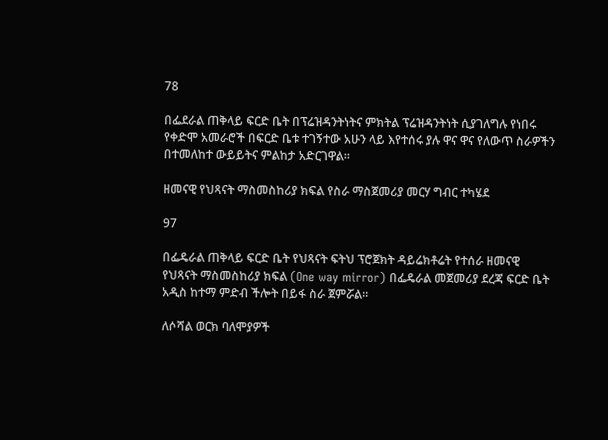78

በፌደራል ጠቅላይ ፍርድ ቤት በፕሬዝዳንትነትና ምክትል ፕሬዝዳንትነት ሲያገለግሉ የነበሩ የቀድሞ አመራሮች በፍርድ ቤቱ ተገኝተው አሁን ላይ እየተሰሩ ያሉ ዋና ዋና የለውጥ ስራዎችን በተመለከተ ውይይትና ምልከታ አድርገዋል።

ዘመናዊ የህጻናት ማስመስከሪያ ክፍል የስራ ማስጀመሪያ መርሃ ግብር ተካሄደ

97

በፌዴራል ጠቅላይ ፍርድ ቤት የህጻናት ፍትህ ፕሮጀክት ዳይሬክቶሬት የተሰራ ዘመናዊ የህጻናት ማስመስከሪያ ክፍል (One way mirror) በፌዴራል መጀመሪያ ደረጃ ፍርድ ቤት አዲስ ከተማ ምድብ ችሎት በይፋ ስራ ጀምሯል።

ለሶሻል ወርክ ባለሞያዎች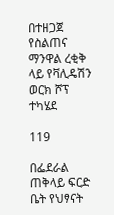በተዘጋጀ የስልጠና ማንዋል ረቂቅ ላይ የቫሊዴሽን ወርክ ሾፕ ተካሄደ

119

በፌደራል ጠቅላይ ፍርድ ቤት የህፃናት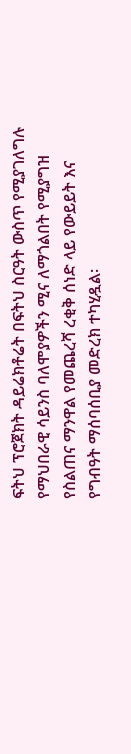ፍትህ ፕሮጀክት ዳይሬክቶሬት በፍትህ ስርዓት ውስጥ የሚያገለግሉ የማህበራዊ ሳይንስ ባለሞያዎችን ሚና ለማጎልበት የሚያግዝ የስልጠና ማንዋል የመጨረሻ ረቂቅ ሰነድ ላይ የውይይት እና የግብዓት ማሰባሰቢያ መድረክ ተካሂዷል፡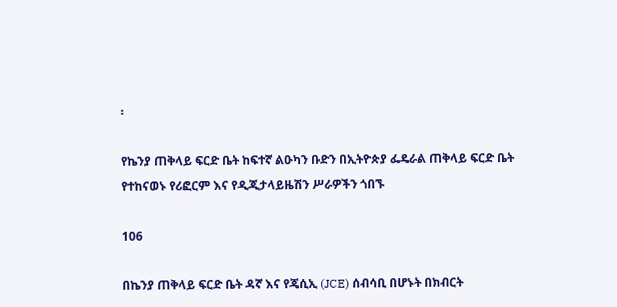፡

የኬንያ ጠቅላይ ፍርድ ቤት ከፍተኛ ልዑካን ቡድን በኢትዮጵያ ፌዴራል ጠቅላይ ፍርድ ቤት የተከናወኑ የሪፎርም እና የዲጂታላይዜሽን ሥራዎችን ጎበኙ

106

በኬንያ ጠቅላይ ፍርድ ቤት ዳኛ እና የጄሲኢ (JCE) ሰብሳቢ በሆኑት በክብርት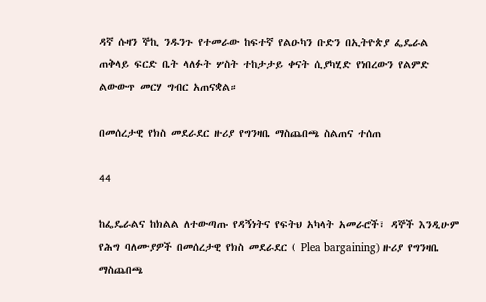ዳኛ ሱዛን ኞኪ ንዱንጉ የተመራው ከፍተኛ የልዑካን ቡድን በኢትዮጵያ ፌዴራል ጠቅላይ ፍርድ ቤት ላለፉት ሦስት ተከታታይ ቀናት ሲያካሂድ የነበረውን የልምድ ልውውጥ መርሃ ግብር አጠናቋል።

በመሰረታዊ የክስ መደራደር ዙሪያ የግንዛቤ ማስጨበጫ ስልጠና ተሰጠ

44

ከፌዴራልና ከክልል ለተውጣጡ የዳኝነትና የፍትህ አካላት አመራሮች፣ ዳኞች እንዲሁም የሕግ ባለሙያዎች በመሰረታዊ የክስ መደራደር ( Plea bargaining) ዙሪያ የግንዛቤ ማስጨበጫ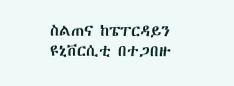ስልጠና ከፔፐርዳይን ዩኒቨርሲቲ በተጋበዙ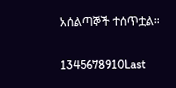አሰልጣኞች ተሰጥቷል።

1345678910Last